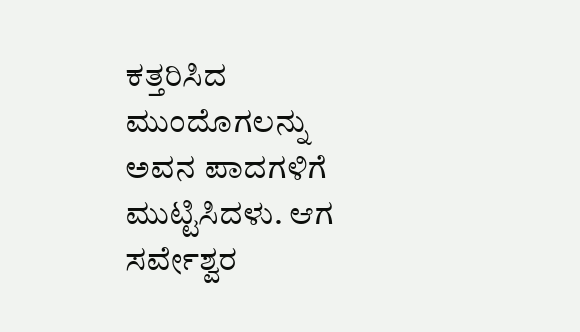ಕತ್ತರಿಸಿದ ಮುಂದೊಗಲನ್ನು ಅವನ ಪಾದಗಳಿಗೆ ಮುಟ್ಟಿಸಿದಳು. ಆಗ ಸರ್ವೇಶ್ವರ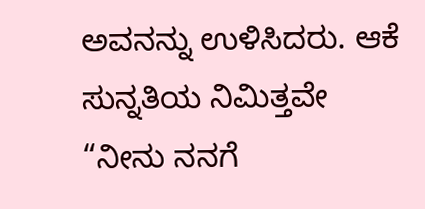ಅವನನ್ನು ಉಳಿಸಿದರು. ಆಕೆ ಸುನ್ನತಿಯ ನಿಮಿತ್ತವೇ “ನೀನು ನನಗೆ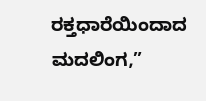ರಕ್ತಧಾರೆಯಿಂದಾದ ಮದಲಿಂಗ,”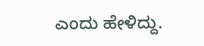ಎಂದು ಹೇಳಿದ್ದು.